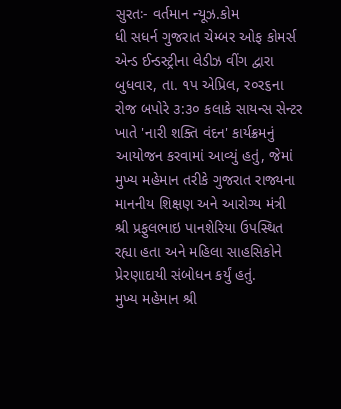સુરતઃ- વર્તમાન ન્યૂઝ.કોમ
ધી સધર્ન ગુજરાત ચેમ્બર ઓફ કોમર્સ એન્ડ ઈન્ડસ્ટ્રીના લેડીઝ વીંગ દ્વારા બુધવાર, તા. ૧પ એપ્રિલ, ર૦ર૬ના રોજ બપોરે ૩:૩૦ કલાકે સાયન્સ સેન્ટર ખાતે 'નારી શક્તિ વંદન' કાર્યક્રમનું આયોજન કરવામાં આવ્યું હતું, જેમાં મુખ્ય મહેમાન તરીકે ગુજરાત રાજ્યના માનનીય શિક્ષણ અને આરોગ્ય મંત્રી શ્રી પ્રફુલભાઇ પાનશેરિયા ઉપસ્થિત રહ્યા હતા અને મહિલા સાહસિકોને પ્રેરણાદાયી સંબોધન કર્યું હતું.
મુખ્ય મહેમાન શ્રી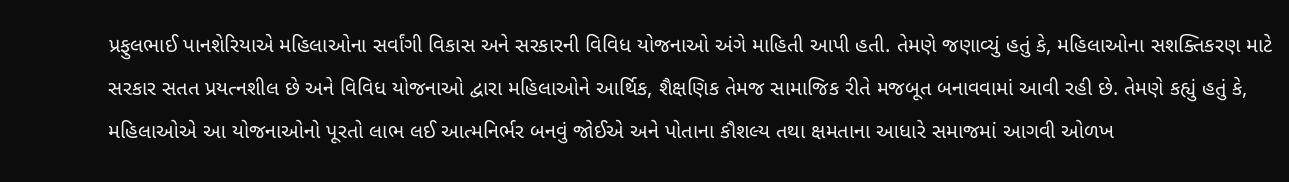પ્રફુલભાઈ પાનશેરિયાએ મહિલાઓના સર્વાંગી વિકાસ અને સરકારની વિવિધ યોજનાઓ અંગે માહિતી આપી હતી. તેમણે જણાવ્યું હતું કે, મહિલાઓના સશક્તિકરણ માટે સરકાર સતત પ્રયત્નશીલ છે અને વિવિધ યોજનાઓ દ્વારા મહિલાઓને આર્થિક, શૈક્ષણિક તેમજ સામાજિક રીતે મજબૂત બનાવવામાં આવી રહી છે. તેમણે કહ્યું હતું કે, મહિલાઓએ આ યોજનાઓનો પૂરતો લાભ લઈ આત્મનિર્ભર બનવું જોઈએ અને પોતાના કૌશલ્ય તથા ક્ષમતાના આધારે સમાજમાં આગવી ઓળખ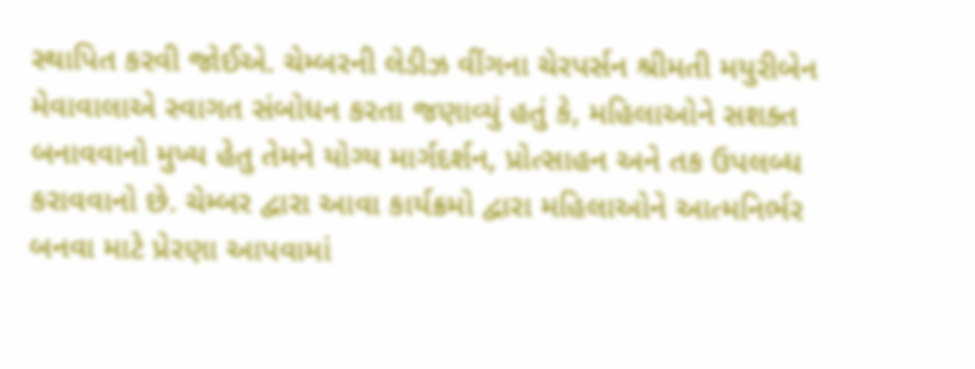સ્થાપિત કરવી જોઈએ. ચેમ્બરની લેડીઝ વીંગના ચેરપર્સન શ્રીમતી મયુરીબેન મેવાવાલાએ સ્વાગત સંબોધન કરતા જણાવ્યું હતું કે, મહિલાઓને સશક્ત બનાવવાનો મુખ્ય હેતુ તેમને યોગ્ય માર્ગદર્શન, પ્રોત્સાહન અને તક ઉપલબ્ધ કરાવવાનો છે. ચેમ્બર દ્વારા આવા કાર્યક્રમો દ્વારા મહિલાઓને આત્મનિર્ભર બનવા માટે પ્રેરણા આપવામાં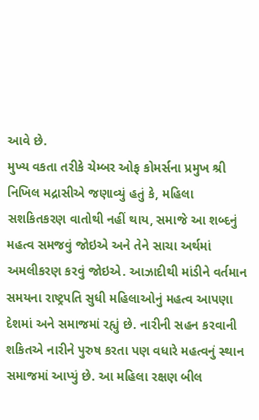આવે છે.
મુખ્ય વકતા તરીકે ચેમ્બર ઓફ કોમર્સના પ્રમુખ શ્રી નિખિલ મદ્રાસીએ જણાવ્યું હતું કે, મહિલા સશકિતકરણ વાતોથી નહીં થાય, સમાજે આ શબ્દનું મહત્વ સમજવું જોઇએ અને તેને સાચા અર્થમાં અમલીકરણ કરવું જોઇએ. આઝાદીથી માંડીને વર્તમાન સમયના રાષ્ટ્રપતિ સુધી મહિલાઓનું મહત્વ આપણા દેશમાં અને સમાજમાં રહ્યું છે. નારીની સહન કરવાની શકિતએ નારીને પુરુષ કરતા પણ વધારે મહત્વનું સ્થાન સમાજમાં આપ્યું છે. આ મહિલા રક્ષણ બીલ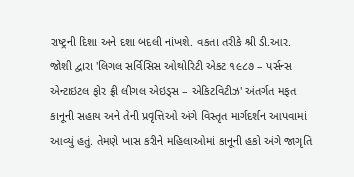રાષ્ટ્રની દિશા અને દશા બદલી નાંખશે. વકતા તરીકે શ્રી ડી.આર. જોશી દ્વારા 'લિગલ સર્વિસિસ ઓથોરિટી એકટ ૧૯૮૭ – પર્સન્સ એન્ટાઇટલ ફોર ફ્રી લીગલ એઇડ્સ – એકિટવિટીઝ' અંતર્ગત મફત કાનૂની સહાય અને તેની પ્રવૃત્તિઓ અંગે વિસ્તૃત માર્ગદર્શન આપવામાં આવ્યું હતું. તેમણે ખાસ કરીને મહિલાઓમાં કાનૂની હકો અંગે જાગૃતિ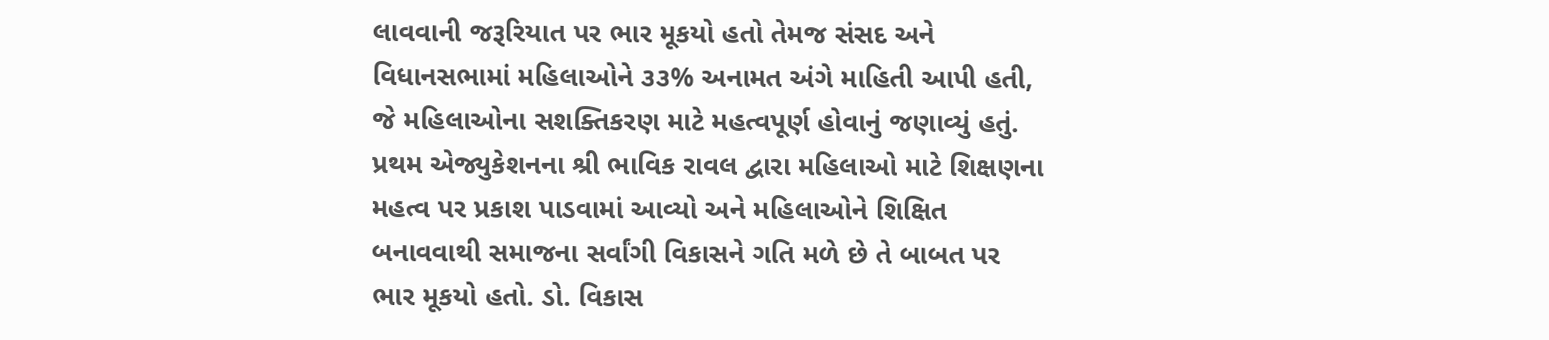લાવવાની જરૂરિયાત પર ભાર મૂકયો હતો તેમજ સંસદ અને વિધાનસભામાં મહિલાઓને ૩૩% અનામત અંગે માહિતી આપી હતી, જે મહિલાઓના સશક્તિકરણ માટે મહત્વપૂર્ણ હોવાનું જણાવ્યું હતું. પ્રથમ એજ્યુકેશનના શ્રી ભાવિક રાવલ દ્વારા મહિલાઓ માટે શિક્ષણના મહત્વ પર પ્રકાશ પાડવામાં આવ્યો અને મહિલાઓને શિક્ષિત બનાવવાથી સમાજના સર્વાંગી વિકાસને ગતિ મળે છે તે બાબત પર ભાર મૂકયો હતો. ડો. વિકાસ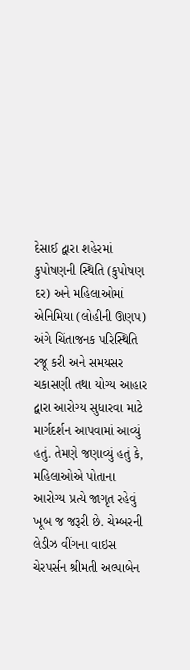દેસાઈ દ્વારા શહેરમાં કુપોષણની સ્થિતિ (કુપોષણ દર) અને મહિલાઓમાં એનિમિયા (લોહીની ઊણપ) અંગે ચિંતાજનક પરિસ્થિતિ રજૂ કરી અને સમયસર ચકાસણી તથા યોગ્ય આહાર દ્વારા આરોગ્ય સુધારવા માટે માર્ગદર્શન આપવામાં આવ્યું હતું. તેમણે જણાવ્યું હતું કે, મહિલાઓએ પોતાના આરોગ્ય પ્રત્યે જાગૃત રહેવું ખૂબ જ જરૂરી છે. ચેમ્બરની લેડીઝ વીંગના વાઇસ ચેરપર્સન શ્રીમતી અલ્પાબેન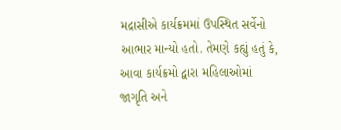મદ્રાસીએ કાર્યક્રમમાં ઉપસ્થિત સર્વેનો આભાર માન્યો હતો. તેમણે કહ્યું હતું કે, આવા કાર્યક્રમો દ્વારા મહિલાઓમાં જાગૃતિ અને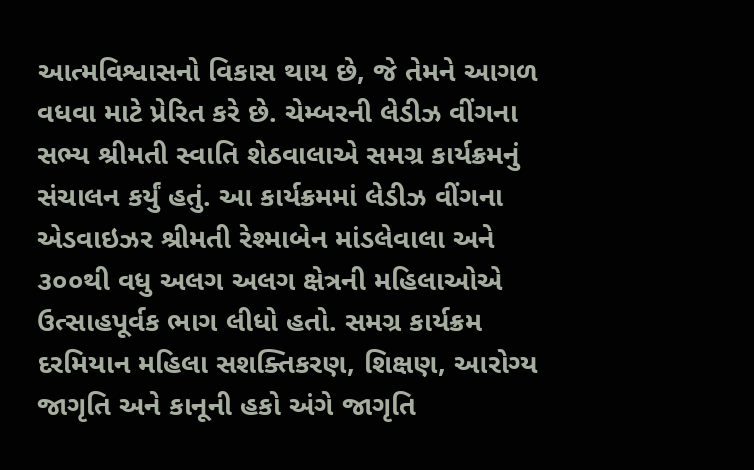આત્મવિશ્વાસનો વિકાસ થાય છે, જે તેમને આગળ વધવા માટે પ્રેરિત કરે છે. ચેમ્બરની લેડીઝ વીંગના સભ્ય શ્રીમતી સ્વાતિ શેઠવાલાએ સમગ્ર કાર્યક્રમનું સંચાલન કર્યું હતું. આ કાર્યક્રમમાં લેડીઝ વીંગના એડવાઇઝર શ્રીમતી રેશ્માબેન માંડલેવાલા અને ૩૦૦થી વધુ અલગ અલગ ક્ષેત્રની મહિલાઓએ ઉત્સાહપૂર્વક ભાગ લીધો હતો. સમગ્ર કાર્યક્રમ દરમિયાન મહિલા સશક્તિકરણ, શિક્ષણ, આરોગ્ય જાગૃતિ અને કાનૂની હકો અંગે જાગૃતિ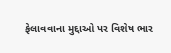ફેલાવવાના મુદ્દાઓ પર વિશેષ ભાર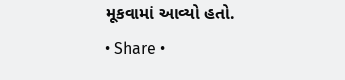મૂકવામાં આવ્યો હતો.
• Share •